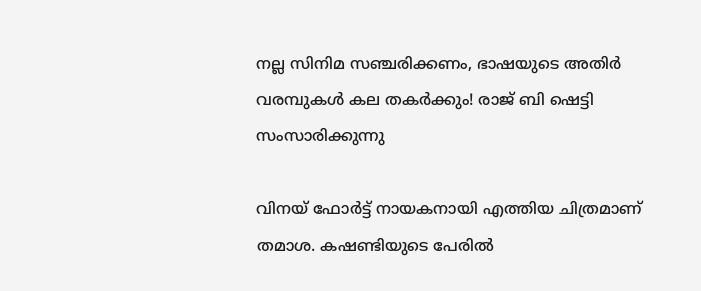നല്ല സിനിമ സഞ്ചരിക്കണം, ഭാഷയുടെ അതിര്‍ വരമ്പുകള്‍ കല തകര്‍ക്കും! രാജ് ബി ഷെട്ടി സംസാരിക്കുന്നു

വിനയ് ഫോര്‍ട്ട് നായകനായി എത്തിയ ചിത്രമാണ് തമാശ. കഷണ്ടിയുടെ പേരില്‍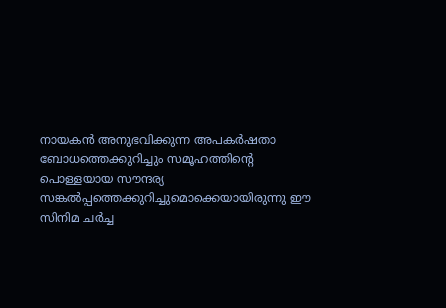നായകന്‍ അനുഭവിക്കുന്ന അപകര്‍ഷതാ ബോധത്തെക്കുറിച്ചും സമൂഹത്തിന്റെ പൊള്ളയായ സൗന്ദര്യ സങ്കല്‍പ്പത്തെക്കുറിച്ചുമൊക്കെയായിരുന്നു ഈ സിനിമ ചര്‍ച്ച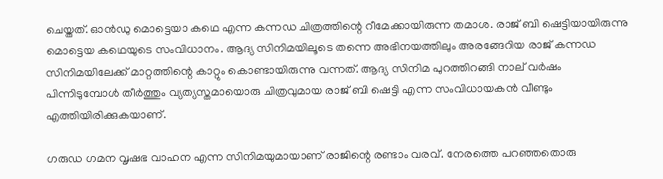ചെയ്തത്. ഓന്‍ഡു മൊട്ടെയാ കഥെ എന്ന കന്നഡ ചിത്രത്തിന്റെ റീമേക്കായിരുന്ന തമാശ. രാജ് ബി ഷെട്ടിയായിരുന്നു മൊട്ടെയ കഥെയുടെ സംവിധാനം. ആദ്യ സിനിമയിലൂടെ തന്നെ അഭിനയത്തിലും അരങ്ങേറിയ രാജ് കന്നഡ സിനിമയിലേക്ക് മാറ്റത്തിന്റെ കാറ്റും കൊണ്ടായിരുന്നു വന്നത്. ആദ്യ സിനിമ പുറത്തിറങ്ങി നാല് വര്‍ഷം പിന്നിടുമ്പോള്‍ തീര്‍ത്തും വ്യത്യസ്തമായൊരു ചിത്രവുമായ രാജ് ബി ഷെട്ടി എന്ന സംവിധായകന്‍ വീണ്ടും എത്തിയിരിക്കുകയാണ്.

ഗരുഡ ഗമന വൃഷഭ വാഹന എന്ന സിനിമയുമായാണ് രാജിന്റെ രണ്ടാം വരവ്. നേരത്തെ പറഞ്ഞതൊരു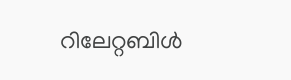റിലേറ്റബിള്‍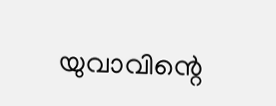യുവാവിന്റെ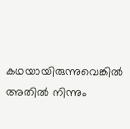കഥയായിരുന്നുവെങ്കില്‍ അതില്‍ നിന്നും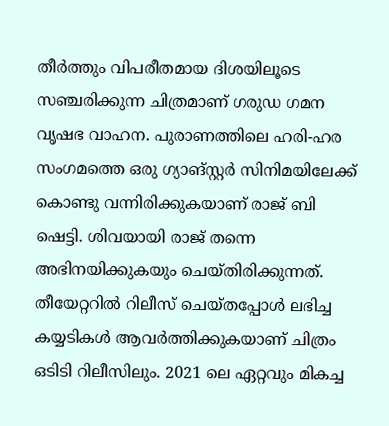തീര്‍ത്തും വിപരീതമായ ദിശയിലൂടെ സഞ്ചരിക്കുന്ന ചിത്രമാണ് ഗരുഡ ഗമന വൃഷഭ വാഹന. പുരാണത്തിലെ ഹരി-ഹര സംഗമത്തെ ഒരു ഗ്യാങ്‌സ്റ്റര്‍ സിനിമയിലേക്ക് കൊണ്ടു വന്നിരിക്കുകയാണ് രാജ് ബി ഷെട്ടി. ശിവയായി രാജ് തന്നെ അഭിനയിക്കുകയും ചെയ്തിരിക്കുന്നത്. തീയേറ്ററില്‍ റിലീസ് ചെയ്തപ്പോള്‍ ലഭിച്ച കയ്യടികള്‍ ആവര്‍ത്തിക്കുകയാണ് ചിത്രം ഒടിടി റിലീസിലും. 2021 ലെ ഏറ്റവും മികച്ച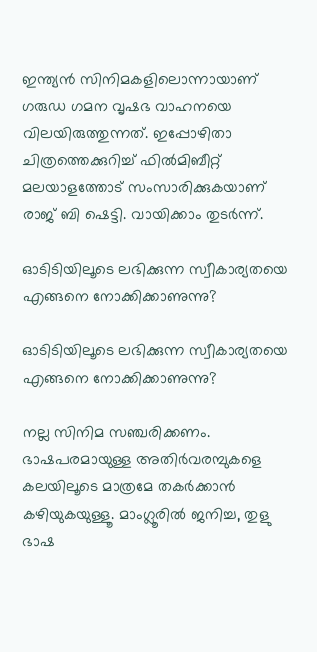ഇന്ത്യന്‍ സിനിമകളിലൊന്നായാണ് ഗരുഡ ഗമന വൃഷഭ വാഹനയെ വിലയിരുത്തുന്നത്. ഇപ്പോഴിതാ ചിത്രത്തെക്കുറിച്ച് ഫില്‍മിബീറ്റ് മലയാളത്തോട് സംസാരിക്കുകയാണ് രാജ് ബി ഷെട്ടി. വായിക്കാം തുടര്‍ന്ന്.

ഓടിടിയിലൂടെ ലഭിക്കുന്ന സ്വീകാര്യതയെ എങ്ങനെ നോക്കിക്കാണുന്നു?

ഓടിടിയിലൂടെ ലഭിക്കുന്ന സ്വീകാര്യതയെ എങ്ങനെ നോക്കിക്കാണുന്നു?

നല്ല സിനിമ സഞ്ചരിക്കണം. ഭാഷപരമായുള്ള അതിര്‍വരമ്പുകളെ കലയിലൂടെ മാത്രമേ തകര്‍ക്കാന്‍ കഴിയുകയുള്ളൂ. മാംഗ്ലൂരില്‍ ജനിച്ച, തുളു ഭാഷ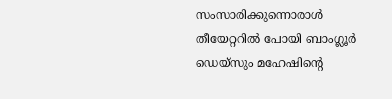സംസാരിക്കുന്നൊരാള്‍ തീയേറ്ററില്‍ പോയി ബാംഗ്ലൂര്‍ ഡെയ്‌സും മഹേഷിന്റെ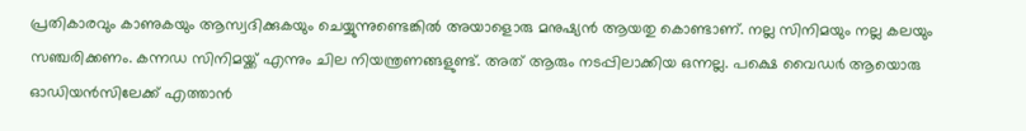പ്രതികാരവും കാണുകയും ആസ്വദിക്കുകയും ചെയ്യുന്നുണ്ടെങ്കില്‍ അയാളൊരു മനുഷ്യന്‍ ആയതു കൊണ്ടാണ്. നല്ല സിനിമയും നല്ല കലയും സഞ്ചരിക്കണം. കന്നഡ സിനിമയ്ക്ക് എന്നും ചില നിയന്ത്രണങ്ങളുണ്ട്. അത് ആരും നടപ്പിലാക്കിയ ഒന്നല്ല. പക്ഷെ വൈഡര്‍ ആയൊരു ഓഡിയന്‍സിലേക്ക് എത്താന്‍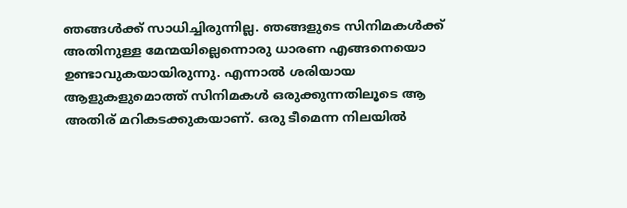ഞങ്ങള്‍ക്ക് സാധിച്ചിരുന്നില്ല. ഞങ്ങളുടെ സിനിമകള്‍ക്ക് അതിനുള്ള മേന്മയില്ലെന്നൊരു ധാരണ എങ്ങനെയൊ ഉണ്ടാവുകയായിരുന്നു. എന്നാല്‍ ശരിയായ ആളുകളുമൊത്ത് സിനിമകള്‍ ഒരുക്കുന്നതിലൂടെ ആ അതിര് മറികടക്കുകയാണ്. ഒരു ടീമെന്ന നിലയില്‍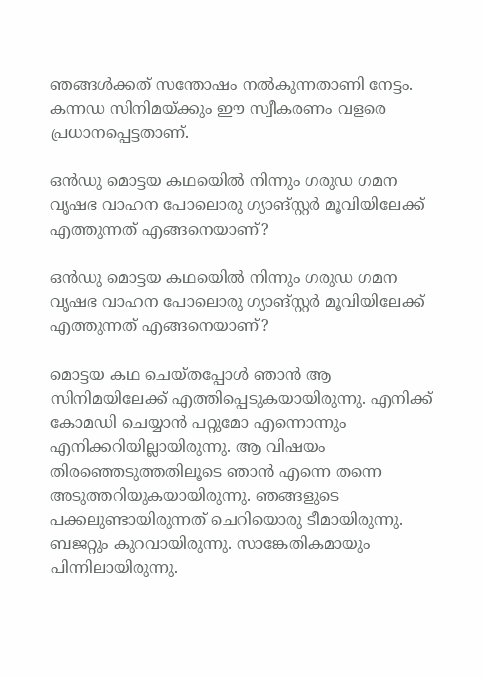ഞങ്ങള്‍ക്കത് സന്തോഷം നല്‍കുന്നതാണി നേട്ടം. കന്നഡ സിനിമയ്ക്കും ഈ സ്വീകരണം വളരെ പ്രധാനപ്പെട്ടതാണ്.

ഒന്‍ഡു മൊട്ടയ കഥയെില്‍ നിന്നും ഗരുഡ ഗമന വൃഷഭ വാഹന പോലൊരു ഗ്യാങ്‌സ്റ്റര്‍ മൂവിയിലേക്ക് എത്തുന്നത് എങ്ങനെയാണ്?

ഒന്‍ഡു മൊട്ടയ കഥയെില്‍ നിന്നും ഗരുഡ ഗമന വൃഷഭ വാഹന പോലൊരു ഗ്യാങ്‌സ്റ്റര്‍ മൂവിയിലേക്ക് എത്തുന്നത് എങ്ങനെയാണ്?

മൊട്ടയ കഥ ചെയ്തപ്പോള്‍ ഞാന്‍ ആ സിനിമയിലേക്ക് എത്തിപ്പെടുകയായിരുന്നു. എനിക്ക് കോമഡി ചെയ്യാന്‍ പറ്റുമോ എന്നൊന്നും എനിക്കറിയില്ലായിരുന്നു. ആ വിഷയം തിരഞ്ഞെടുത്തതിലൂടെ ഞാന്‍ എന്നെ തന്നെ അടുത്തറിയുകയായിരുന്നു. ഞങ്ങളുടെ പക്കലുണ്ടായിരുന്നത് ചെറിയൊരു ടീമായിരുന്നു. ബജറ്റും കുറവായിരുന്നു. സാങ്കേതികമായും പിന്നിലായിരുന്നു.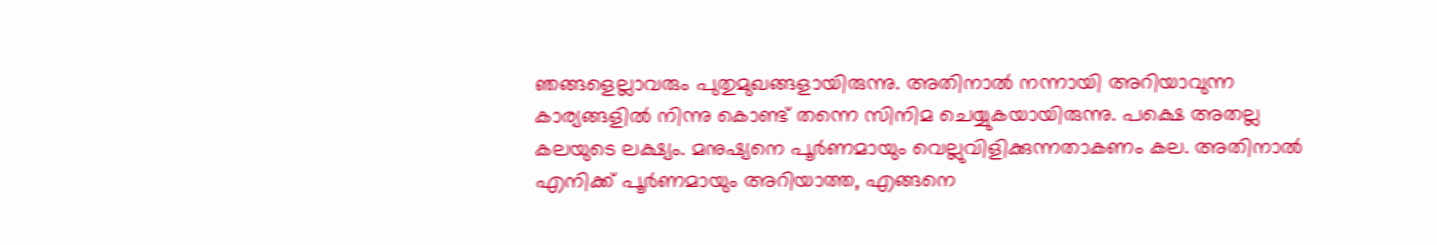ഞങ്ങളെല്ലാവരും പുതുമുഖങ്ങളായിരുന്നു. അതിനാല്‍ നന്നായി അറിയാവുന്ന കാര്യങ്ങളില്‍ നിന്നു കൊണ്ട് തന്നെ സിനിമ ചെയ്യുകയായിരുന്നു. പക്ഷെ അതല്ല കലയുടെ ലക്ഷ്യം. മനുഷ്യനെ പൂര്‍ണമായും വെല്ലുവിളിക്കുന്നതാകണം കല. അതിനാല്‍ എനിക്ക് പൂര്‍ണമായും അറിയാത്ത, എങ്ങനെ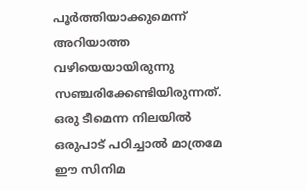പൂര്‍ത്തിയാക്കുമെന്ന് അറിയാത്ത വഴിയെയായിരുന്നു സഞ്ചരിക്കേണ്ടിയിരുന്നത്. ഒരു ടീമെന്ന നിലയില്‍ ഒരുപാട് പഠിച്ചാല്‍ മാത്രമേ ഈ സിനിമ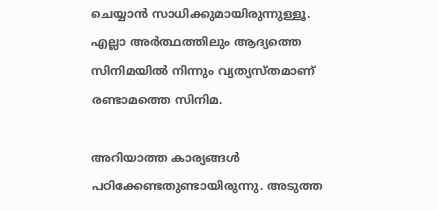ചെയ്യാന്‍ സാധിക്കുമായിരുന്നുള്ളൂ. എല്ലാ അര്‍ത്ഥത്തിലും ആദ്യത്തെ സിനിമയില്‍ നിന്നും വ്യത്യസ്തമാണ് രണ്ടാമത്തെ സിനിമ.

അറിയാത്ത കാര്യങ്ങള്‍ പഠിക്കേണ്ടതുണ്ടായിരുന്നു. അടുത്ത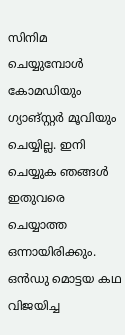സിനിമ ചെയ്യുമ്പോള്‍ കോമഡിയും ഗ്യാങ്‌സ്റ്റര്‍ മൂവിയും ചെയ്യില്ല. ഇനി ചെയ്യുക ഞങ്ങള്‍ ഇതുവരെ ചെയ്യാത്ത ഒന്നായിരിക്കും. ഒന്‍ഡു മൊട്ടയ കഥ വിജയിച്ച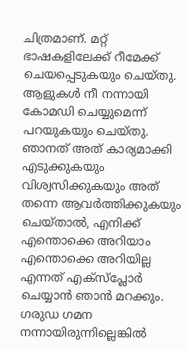ചിത്രമാണ്. മറ്റ് ഭാഷകളിലേക്ക് റീമേക്ക് ചെയപ്പെടുകയും ചെയ്തു. ആളുകള്‍ നീ നന്നായി കോമഡി ചെയ്യുമെന്ന് പറയുകയും ചെയ്തു. ഞാനത് അത് കാര്യമാക്കി എടുക്കുകയും വിശ്വസിക്കുകയും അത് തന്നെ ആവര്‍ത്തിക്കുകയും ചെയ്താല്‍, എനിക്ക് എന്തൊക്കെ അറിയാം എന്തൊക്കെ അറിയില്ല എന്നത് എക്‌സ്‌പ്ലോര്‍ ചെയ്യാന്‍ ഞാന്‍ മറക്കും. ഗരുഡ ഗമന നന്നായിരുന്നില്ലെങ്കില്‍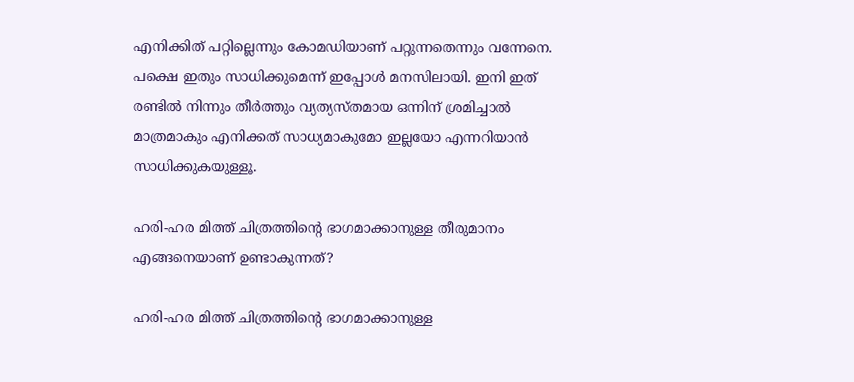എനിക്കിത് പറ്റില്ലെന്നും കോമഡിയാണ് പറ്റുന്നതെന്നും വന്നേനെ. പക്ഷെ ഇതും സാധിക്കുമെന്ന് ഇപ്പോള്‍ മനസിലായി. ഇനി ഇത് രണ്ടില്‍ നിന്നും തീര്‍ത്തും വ്യത്യസ്തമായ ഒന്നിന് ശ്രമിച്ചാല്‍ മാത്രമാകും എനിക്കത് സാധ്യമാകുമോ ഇല്ലയോ എന്നറിയാന്‍ സാധിക്കുകയുള്ളൂ.

ഹരി-ഹര മിത്ത് ചിത്രത്തിന്റെ ഭാഗമാക്കാനുള്ള തീരുമാനം എങ്ങനെയാണ് ഉണ്ടാകുന്നത്?

ഹരി-ഹര മിത്ത് ചിത്രത്തിന്റെ ഭാഗമാക്കാനുള്ള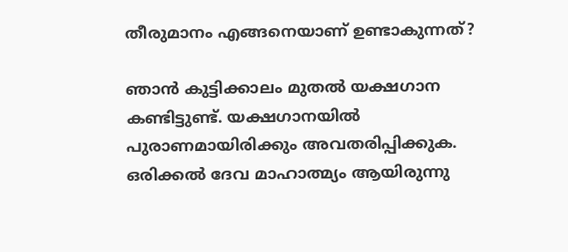തീരുമാനം എങ്ങനെയാണ് ഉണ്ടാകുന്നത്?

ഞാന്‍ കുട്ടിക്കാലം മുതല്‍ യക്ഷഗാന കണ്ടിട്ടുണ്ട്. യക്ഷഗാനയില്‍ പുരാണമായിരിക്കും അവതരിപ്പിക്കുക. ഒരിക്കല്‍ ദേവ മാഹാത്മ്യം ആയിരുന്നു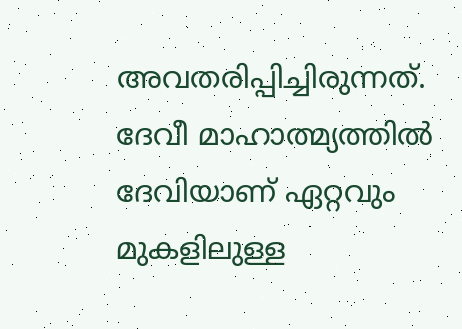അവതരിപ്പിച്ചിരുന്നത്. ദേവീ മാഹാത്മ്യത്തില്‍ ദേവിയാണ് ഏറ്റവും മുകളിലുള്ള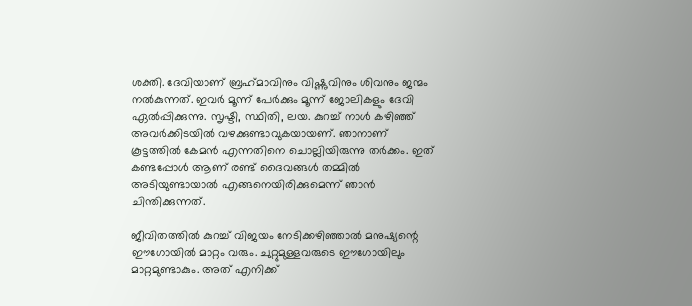ശക്തി. ദേവിയാണ് ബ്രഹ്‌മാവിനും വിഷ്ണുവിനും ശിവനും ജന്മം നല്‍കുന്നത്. ഇവര്‍ മൂന്ന് പേര്‍ക്കും മൂന്ന് ജോലികളും ദേവി ഏല്‍പ്പിക്കുന്നു. സൃഷ്ടി, സ്ഥിതി, ലയ. കുറച്ച് നാള്‍ കഴിഞ്ഞ് അവര്‍ക്കിടയില്‍ വഴക്കുണ്ടാവുകയായണ്. ഞാനാണ് കൂട്ടത്തില്‍ കേമന്‍ എന്നതിനെ ചൊല്ലിയിരുന്നു തര്‍ക്കം. ഇത് കണ്ടപ്പോള്‍ ആണ് രണ്ട് ദൈവങ്ങള്‍ തമ്മില്‍ അടിയുണ്ടായാല്‍ എങ്ങനെയിരിക്കുമെന്ന് ഞാന്‍ ചിന്തിക്കുന്നത്.

ജീവിതത്തില്‍ കുറച്ച് വിജയം നേടിക്കഴിഞ്ഞാല്‍ മനുഷ്യന്റെ ഈഗോയില്‍ മാറ്റം വരും. ചുറ്റുമുള്ളവരുടെ ഈഗോയിലും മാറ്റമുണ്ടാകും. അത് എനിക്ക്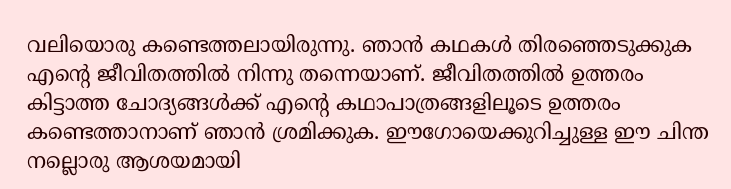വലിയൊരു കണ്ടെത്തലായിരുന്നു. ഞാന്‍ കഥകള്‍ തിരഞ്ഞെടുക്കുക എന്റെ ജീവിതത്തില്‍ നിന്നു തന്നെയാണ്. ജീവിതത്തില്‍ ഉത്തരം കിട്ടാത്ത ചോദ്യങ്ങള്‍ക്ക് എന്റെ കഥാപാത്രങ്ങളിലൂടെ ഉത്തരം കണ്ടെത്താനാണ് ഞാന്‍ ശ്രമിക്കുക. ഈഗോയെക്കുറിച്ചുള്ള ഈ ചിന്ത നല്ലൊരു ആശയമായി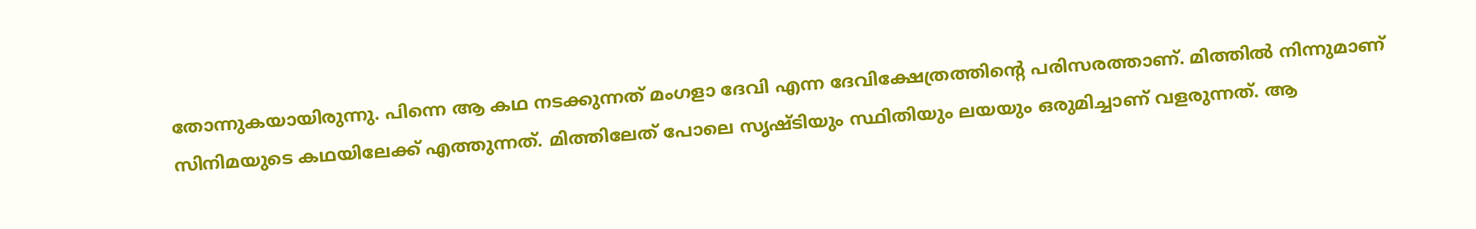തോന്നുകയായിരുന്നു. പിന്നെ ആ കഥ നടക്കുന്നത് മംഗളാ ദേവി എന്ന ദേവിക്ഷേത്രത്തിന്റെ പരിസരത്താണ്. മിത്തില്‍ നിന്നുമാണ് സിനിമയുടെ കഥയിലേക്ക് എത്തുന്നത്. മിത്തിലേത് പോലെ സൃഷ്ടിയും സ്ഥിതിയും ലയയും ഒരുമിച്ചാണ് വളരുന്നത്. ആ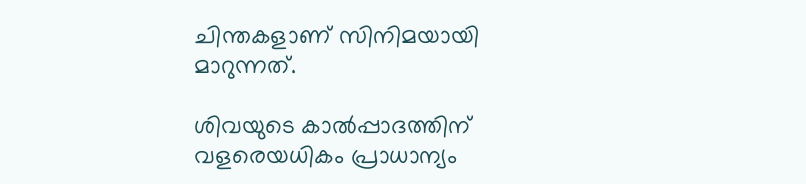ചിന്തകളാണ് സിനിമയായി മാറുന്നത്.

ശിവയുടെ കാല്‍പ്പാദത്തിന് വളരെയധികം പ്രാധാന്യം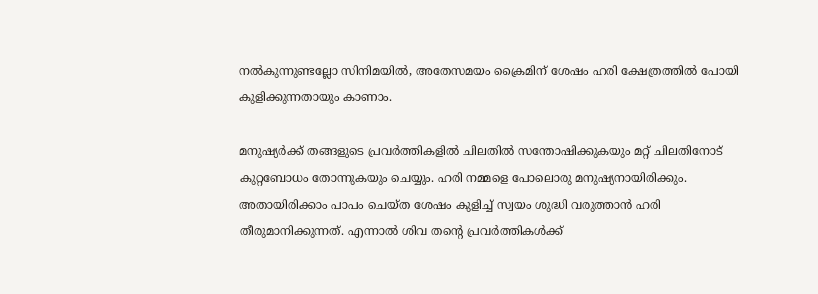നല്‍കുന്നുണ്ടല്ലോ സിനിമയില്‍, അതേസമയം ക്രൈമിന് ശേഷം ഹരി ക്ഷേത്രത്തില്‍ പോയി കുളിക്കുന്നതായും കാണാം.

മനുഷ്യര്‍ക്ക് തങ്ങളുടെ പ്രവര്‍ത്തികളില്‍ ചിലതില്‍ സന്തോഷിക്കുകയും മറ്റ് ചിലതിനോട് കുറ്റബോധം തോന്നുകയും ചെയ്യും. ഹരി നമ്മളെ പോലൊരു മനുഷ്യനായിരിക്കും. അതായിരിക്കാം പാപം ചെയ്ത ശേഷം കുളിച്ച് സ്വയം ശുദ്ധി വരുത്താന്‍ ഹരി തീരുമാനിക്കുന്നത്. എന്നാല്‍ ശിവ തന്റെ പ്രവര്‍ത്തികള്‍ക്ക്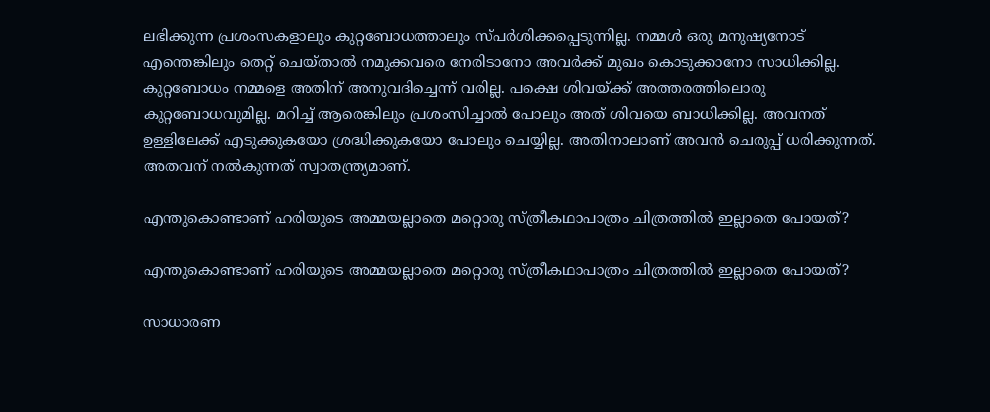ലഭിക്കുന്ന പ്രശംസകളാലും കുറ്റബോധത്താലും സ്പര്‍ശിക്കപ്പെടുന്നില്ല. നമ്മള്‍ ഒരു മനുഷ്യനോട് എന്തെങ്കിലും തെറ്റ് ചെയ്താല്‍ നമുക്കവരെ നേരിടാനോ അവര്‍ക്ക് മുഖം കൊടുക്കാനോ സാധിക്കില്ല. കുറ്റബോധം നമ്മളെ അതിന് അനുവദിച്ചെന്ന് വരില്ല. പക്ഷെ ശിവയ്ക്ക് അത്തരത്തിലൊരു കുറ്റബോധവുമില്ല. മറിച്ച് ആരെങ്കിലും പ്രശംസിച്ചാല്‍ പോലും അത് ശിവയെ ബാധിക്കില്ല. അവനത് ഉള്ളിലേക്ക് എടുക്കുകയോ ശ്രദ്ധിക്കുകയോ പോലും ചെയ്യില്ല. അതിനാലാണ് അവന്‍ ചെരുപ്പ് ധരിക്കുന്നത്. അതവന് നല്‍കുന്നത് സ്വാതന്ത്ര്യമാണ്.

എന്തുകൊണ്ടാണ് ഹരിയുടെ അമ്മയല്ലാതെ മറ്റൊരു സ്ത്രീകഥാപാത്രം ചിത്രത്തില്‍ ഇല്ലാതെ പോയത്?

എന്തുകൊണ്ടാണ് ഹരിയുടെ അമ്മയല്ലാതെ മറ്റൊരു സ്ത്രീകഥാപാത്രം ചിത്രത്തില്‍ ഇല്ലാതെ പോയത്?

സാധാരണ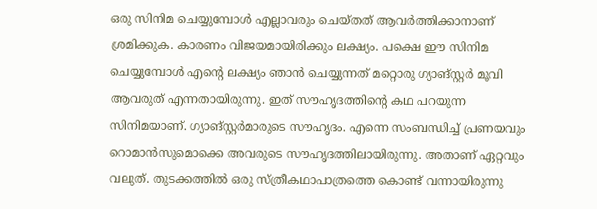ഒരു സിനിമ ചെയ്യുമ്പോള്‍ എല്ലാവരും ചെയ്തത് ആവര്‍ത്തിക്കാനാണ് ശ്രമിക്കുക. കാരണം വിജയമായിരിക്കും ലക്ഷ്യം. പക്ഷെ ഈ സിനിമ ചെയ്യുമ്പോള്‍ എന്റെ ലക്ഷ്യം ഞാന്‍ ചെയ്യുന്നത് മറ്റൊരു ഗ്യാങ്‌സ്റ്റര്‍ മൂവി ആവരുത് എന്നതായിരുന്നു. ഇത് സൗഹൃദത്തിന്റെ കഥ പറയുന്ന സിനിമയാണ്. ഗ്യാങ്സ്റ്റര്‍മാരുടെ സൗഹൃദം. എന്നെ സംബന്ധിച്ച് പ്രണയവും റൊമാന്‍സുമൊക്കെ അവരുടെ സൗഹൃദത്തിലായിരുന്നു. അതാണ് ഏറ്റവും വലുത്. തുടക്കത്തില്‍ ഒരു സ്ത്രീകഥാപാത്രത്തെ കൊണ്ട് വന്നായിരുന്നു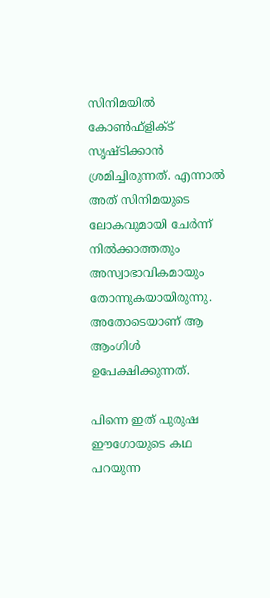സിനിമയില്‍ കോണ്‍ഫ്‌ളിക്ട് സൃഷ്ടിക്കാന്‍ ശ്രമിച്ചിരുന്നത്. എന്നാല്‍ അത് സിനിമയുടെ ലോകവുമായി ചേര്‍ന്ന് നില്‍ക്കാത്തതും അസ്വാഭാവികമായും തോന്നുകയായിരുന്നു. അതോടെയാണ് ആ ആംഗിള്‍ ഉപേക്ഷിക്കുന്നത്.

പിന്നെ ഇത് പുരുഷ ഈഗോയുടെ കഥ പറയുന്ന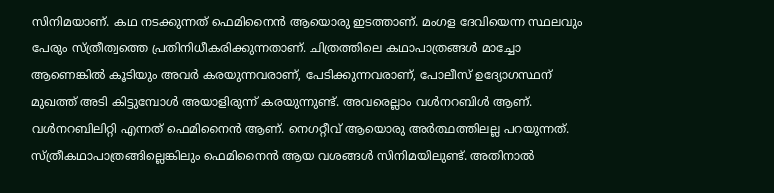സിനിമയാണ്. കഥ നടക്കുന്നത് ഫെമിനൈന്‍ ആയൊരു ഇടത്താണ്. മംഗള ദേവിയെന്ന സ്ഥലവും പേരും സ്ത്രീത്വത്തെ പ്രതിനിധീകരിക്കുന്നതാണ്. ചിത്രത്തിലെ കഥാപാത്രങ്ങള്‍ മാച്ചോ ആണെങ്കില്‍ കൂടിയും അവര്‍ കരയുന്നവരാണ്, പേടിക്കുന്നവരാണ്, പോലീസ് ഉദ്യോഗസ്ഥന് മുഖത്ത് അടി കിട്ടുമ്പോള്‍ അയാളിരുന്ന് കരയുന്നുണ്ട്. അവരെല്ലാം വള്‍നറബിള്‍ ആണ്. വള്‍നറബിലിറ്റി എന്നത് ഫെമിനൈന്‍ ആണ്. നെഗറ്റീവ് ആയൊരു അര്‍ത്ഥത്തിലല്ല പറയുന്നത്. സ്ത്രീകഥാപാത്രങ്ങില്ലെങ്കിലും ഫെമിനൈന്‍ ആയ വശങ്ങള്‍ സിനിമയിലുണ്ട്. അതിനാല്‍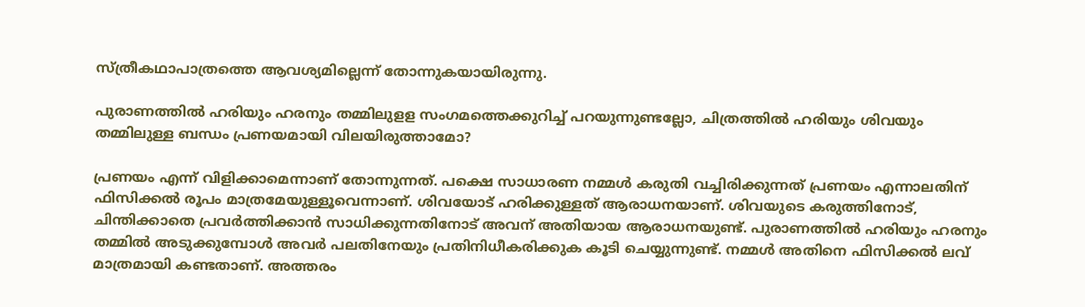സ്ത്രീകഥാപാത്രത്തെ ആവശ്യമില്ലെന്ന് തോന്നുകയായിരുന്നു.

പുരാണത്തില്‍ ഹരിയും ഹരനും തമ്മിലുളള സംഗമത്തെക്കുറിച്ച് പറയുന്നുണ്ടല്ലോ, ചിത്രത്തില്‍ ഹരിയും ശിവയും തമ്മിലുള്ള ബന്ധം പ്രണയമായി വിലയിരുത്താമോ?

പ്രണയം എന്ന് വിളിക്കാമെന്നാണ് തോന്നുന്നത്. പക്ഷെ സാധാരണ നമ്മള്‍ കരുതി വച്ചിരിക്കുന്നത് പ്രണയം എന്നാലതിന് ഫിസിക്കല്‍ രൂപം മാത്രമേയുള്ളൂവെന്നാണ്. ശിവയോട് ഹരിക്കുള്ളത് ആരാധനയാണ്. ശിവയുടെ കരുത്തിനോട്, ചിന്തിക്കാതെ പ്രവര്‍ത്തിക്കാന്‍ സാധിക്കുന്നതിനോട് അവന് അതിയായ ആരാധനയുണ്ട്. പുരാണത്തില്‍ ഹരിയും ഹരനും തമ്മില്‍ അടുക്കുമ്പോള്‍ അവര്‍ പലതിനേയും പ്രതിനിധീകരിക്കുക കൂടി ചെയ്യുന്നുണ്ട്. നമ്മള്‍ അതിനെ ഫിസിക്കല്‍ ലവ് മാത്രമായി കണ്ടതാണ്. അത്തരം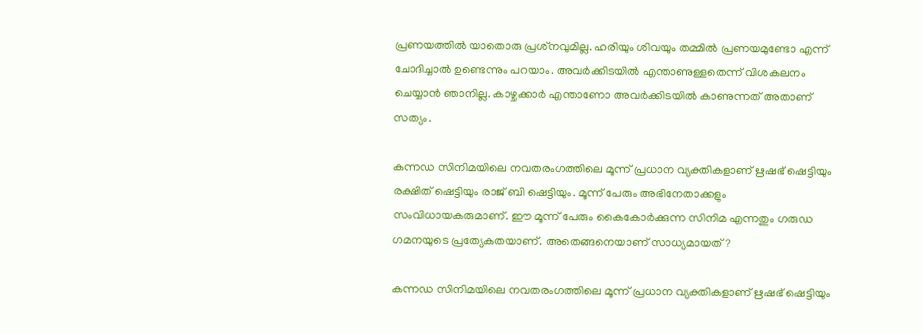പ്രണയത്തില്‍ യാതൊരു പ്രശ്‌നവുമില്ല. ഹരിയും ശിവയും തമ്മില്‍ പ്രണയമുണ്ടോ എന്ന് ചോദിച്ചാല്‍ ഉണ്ടെന്നും പറയാം. അവര്‍ക്കിടയില്‍ എന്താണുള്ളതെന്ന് വിശകലനം ചെയ്യാന്‍ ഞാനില്ല. കാഴ്ചക്കാര്‍ എന്താണോ അവര്‍ക്കിടയില്‍ കാണുന്നത് അതാണ് സത്യം.

കന്നഡ സിനിമയിലെ നവതരംഗത്തിലെ മൂന്ന് പ്രധാന വ്യക്തികളാണ് ഋഷഭ് ഷെട്ടിയും രക്ഷിത് ഷെട്ടിയും രാജ് ബി ഷെട്ടിയും. മൂന്ന് പേരും അഭിനേതാക്കളും സംവിധായകരുമാണ്. ഈ മൂന്ന് പേരും കൈകോര്‍ക്കുന്ന സിനിമ എന്നതും ഗരുഡ ഗമനയുടെ പ്രത്യേകതയാണ്. അതെങ്ങനെയാണ് സാധ്യമായത്?

കന്നഡ സിനിമയിലെ നവതരംഗത്തിലെ മൂന്ന് പ്രധാന വ്യക്തികളാണ് ഋഷഭ് ഷെട്ടിയും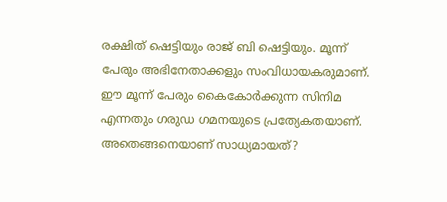രക്ഷിത് ഷെട്ടിയും രാജ് ബി ഷെട്ടിയും. മൂന്ന് പേരും അഭിനേതാക്കളും സംവിധായകരുമാണ്. ഈ മൂന്ന് പേരും കൈകോര്‍ക്കുന്ന സിനിമ എന്നതും ഗരുഡ ഗമനയുടെ പ്രത്യേകതയാണ്. അതെങ്ങനെയാണ് സാധ്യമായത്?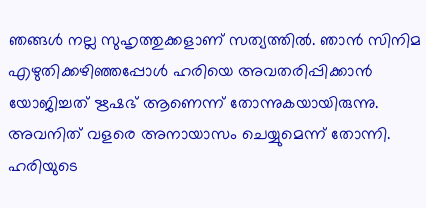ഞങ്ങള്‍ നല്ല സുഹൃത്തുക്കളാണ് സത്യത്തില്‍. ഞാന്‍ സിനിമ എഴുതിക്കഴിഞ്ഞപ്പോള്‍ ഹരിയെ അവതരിപ്പിക്കാന്‍ യോജിച്ചത് ഋഷഭ് ആണെന്ന് തോന്നുകയായിരുന്നു. അവനിത് വളരെ അനായാസം ചെയ്യുമെന്ന് തോന്നി. ഹരിയുടെ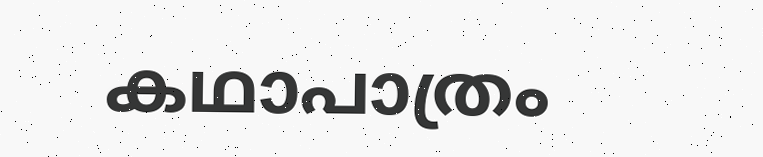കഥാപാത്രം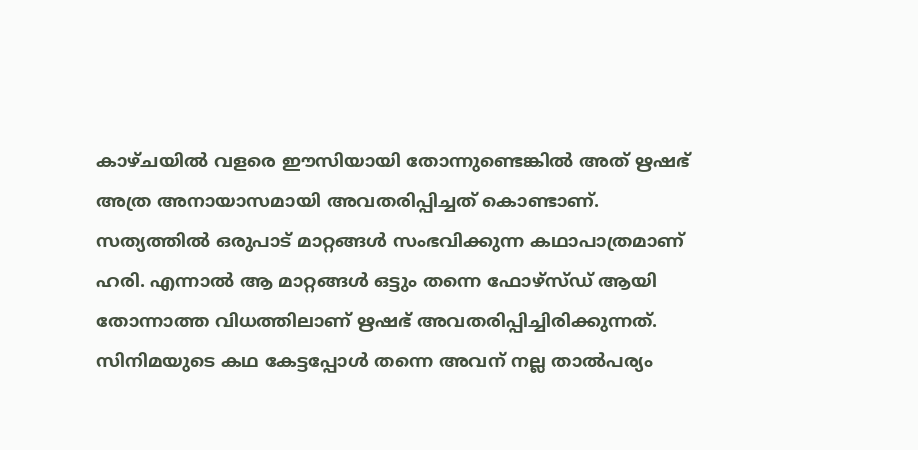കാഴ്ചയില്‍ വളരെ ഈസിയായി തോന്നുണ്ടെങ്കില്‍ അത് ഋഷഭ് അത്ര അനായാസമായി അവതരിപ്പിച്ചത് കൊണ്ടാണ്. സത്യത്തില്‍ ഒരുപാട് മാറ്റങ്ങള്‍ സംഭവിക്കുന്ന കഥാപാത്രമാണ് ഹരി. എന്നാല്‍ ആ മാറ്റങ്ങള്‍ ഒട്ടും തന്നെ ഫോഴ്‌സ്ഡ് ആയി തോന്നാത്ത വിധത്തിലാണ് ഋഷഭ് അവതരിപ്പിച്ചിരിക്കുന്നത്. സിനിമയുടെ കഥ കേട്ടപ്പോള്‍ തന്നെ അവന് നല്ല താല്‍പര്യം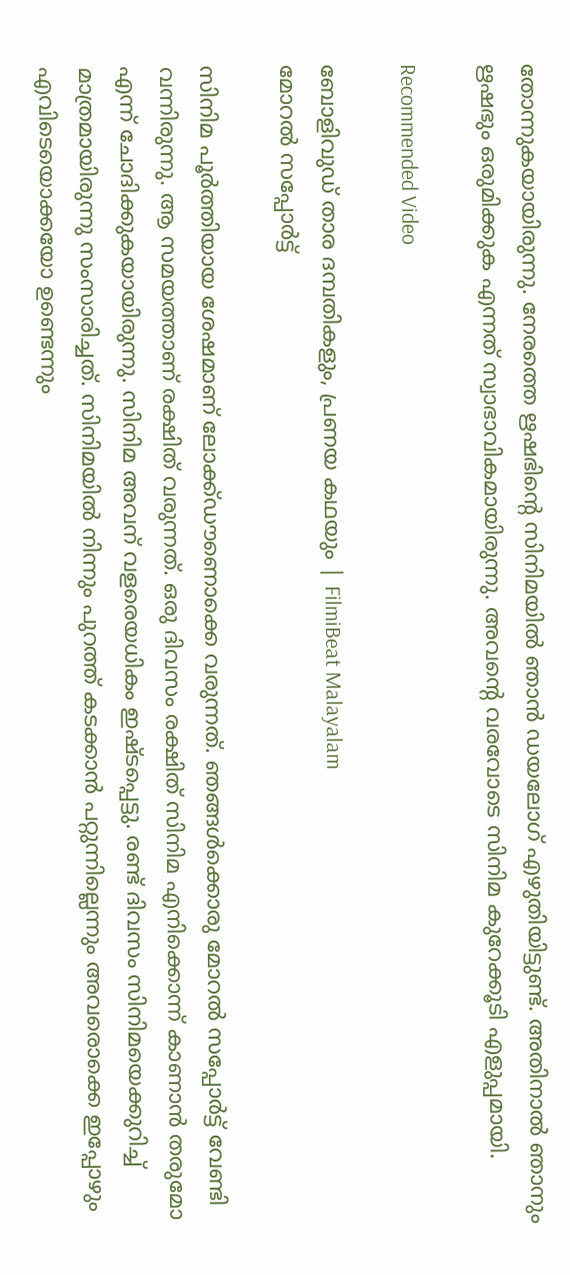തോന്നുകയായിരുന്നു. നേരത്തെ ഋഷഭിന്റെ സിനിമയില്‍ ഞാന്‍ ഡയലോഗ് എഴുതിയിട്ടുണ്ട്. അതിനാല്‍ ഞാനും ഋഷഭും ഒരുമിക്കുക എന്നത് സ്വാഭാവികമായിരുന്നു. അവന്റെ വരവോടെ സിനിമ കുറേക്കൂടി എളുപ്പമായി.

Recommended Video

ബോളിവുഡ് താര ദമ്പതികളും, പ്രണയ കഥയും | FilmiBeat Malayalam
മോറല്‍ സപ്പോര്‍ട്ട്

സിനിമ പൂര്‍ത്തിയായ ശേഷമാണ് ലോക്ക്ഡൗണൊക്കെ വരുന്നത്. ഞങ്ങള്‍ക്കൊരു മോറല്‍ സപ്പോര്‍ട്ട് വേണ്ടി വന്നിരുന്നു. ആ സമയത്താണ് രക്ഷിത് വരുന്നത്. ഒരു ദിവസം രക്ഷിത് സിനിമ എനിക്കൊന്ന് കാണാന്‍ തരുമോ എന്ന് ചോദിക്കുകയായിരുന്നു. സിനിമ അവന് വളരെയധികം ഇഷ്ടപ്പെട്ടു. രണ്ട് ദിവസം സിനിമയെക്കുറിച്ച് മാത്രമായിരുന്നു സംസാരിച്ചത്. സിനിമയില്‍ നിന്നും പുറത്ത് കടക്കാന്‍ പറ്റുന്നില്ലെന്നും അവരൊക്കെ ഇപ്പോഴും എവിടെയൊക്കയോ ഉണ്ടെന്നും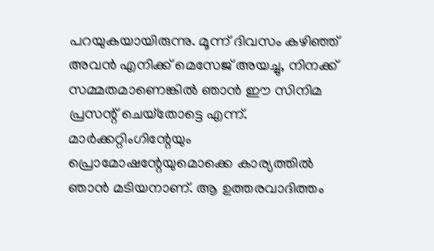പറയുകയായിരുന്നു. മൂന്ന് ദിവസം കഴിഞ്ഞ് അവന്‍ എനിക്ക് മെസേജ് അയച്ചു, നിനക്ക് സമ്മതമാണെങ്കില്‍ ഞാന്‍ ഈ സിനിമ പ്രസന്റ് ചെയ്‌തോട്ടെ എന്ന്. മാര്‍ക്കറ്റിംഗിന്റേയും പ്രൊമോഷന്റേയുമൊക്കെ കാര്യത്തില്‍ ഞാന്‍ മടിയനാണ്. ആ ഉത്തരവാദിത്തം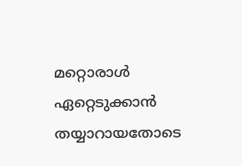മറ്റൊരാള്‍ ഏറ്റെടുക്കാന്‍ തയ്യാറായതോടെ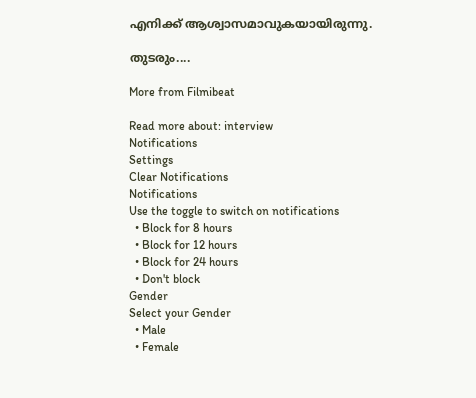എനിക്ക് ആശ്വാസമാവുകയായിരുന്നു.

തുടരും....

More from Filmibeat

Read more about: interview
Notifications
Settings
Clear Notifications
Notifications
Use the toggle to switch on notifications
  • Block for 8 hours
  • Block for 12 hours
  • Block for 24 hours
  • Don't block
Gender
Select your Gender
  • Male
  • Female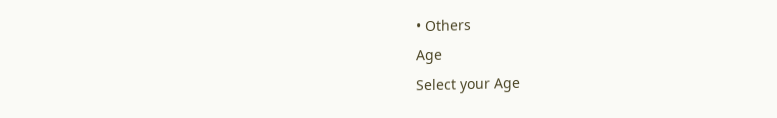• Others
Age
Select your Age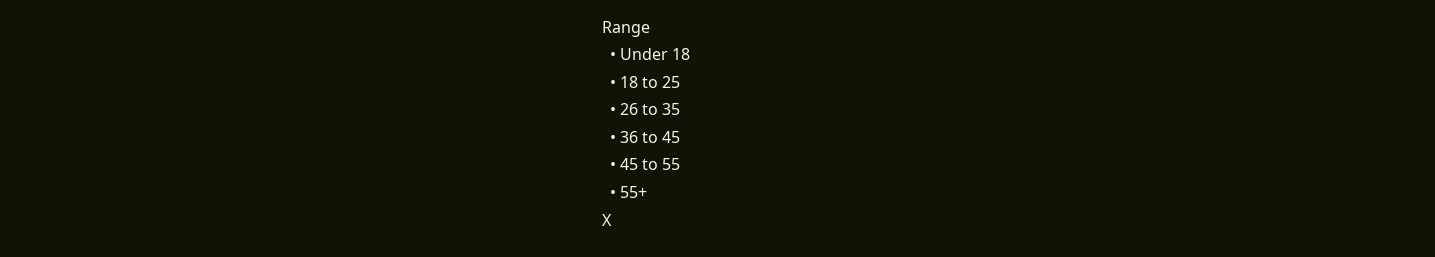Range
  • Under 18
  • 18 to 25
  • 26 to 35
  • 36 to 45
  • 45 to 55
  • 55+
X